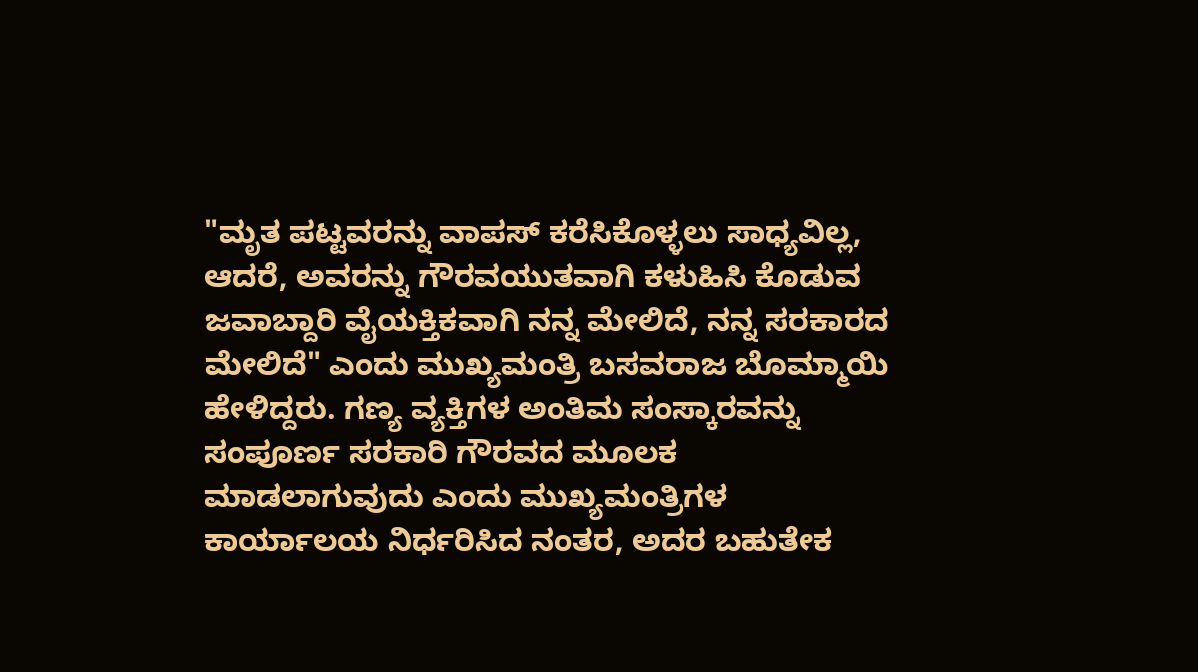"ಮೃತ ಪಟ್ಟವರನ್ನು ವಾಪಸ್ ಕರೆಸಿಕೊಳ್ಳಲು ಸಾಧ್ಯವಿಲ್ಲ, ಆದರೆ, ಅವರನ್ನು ಗೌರವಯುತವಾಗಿ ಕಳುಹಿಸಿ ಕೊಡುವ ಜವಾಬ್ದಾರಿ ವೈಯಕ್ತಿಕವಾಗಿ ನನ್ನ ಮೇಲಿದೆ, ನನ್ನ ಸರಕಾರದ ಮೇಲಿದೆ" ಎಂದು ಮುಖ್ಯಮಂತ್ರಿ ಬಸವರಾಜ ಬೊಮ್ಮಾಯಿ ಹೇಳಿದ್ದರು. ಗಣ್ಯ ವ್ಯಕ್ತಿಗಳ ಅಂತಿಮ ಸಂಸ್ಕಾರವನ್ನು ಸಂಪೂರ್ಣ ಸರಕಾರಿ ಗೌರವದ ಮೂಲಕ ಮಾಡಲಾಗುವುದು ಎಂದು ಮುಖ್ಯಮಂತ್ರಿಗಳ ಕಾರ್ಯಾಲಯ ನಿರ್ಧರಿಸಿದ ನಂತರ, ಅದರ ಬಹುತೇಕ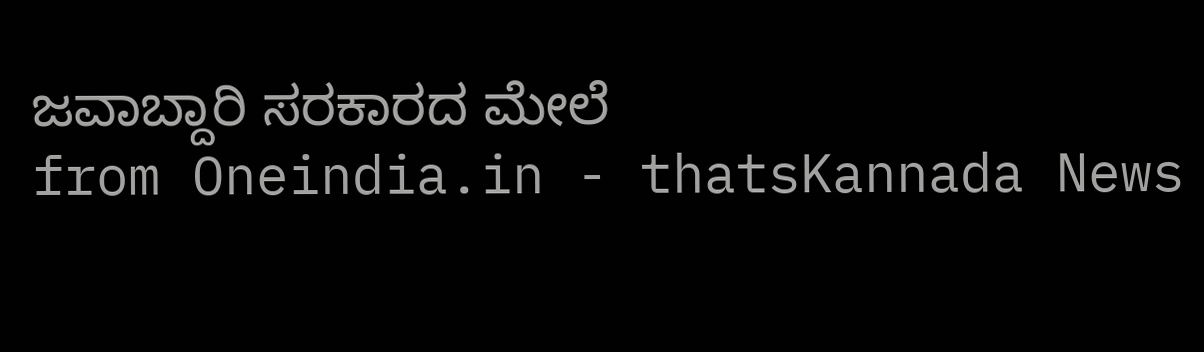ಜವಾಬ್ದಾರಿ ಸರಕಾರದ ಮೇಲೆ
from Oneindia.in - thatsKannada News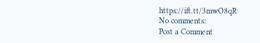https://ift.tt/3mwO8qR
No comments:
Post a Comment